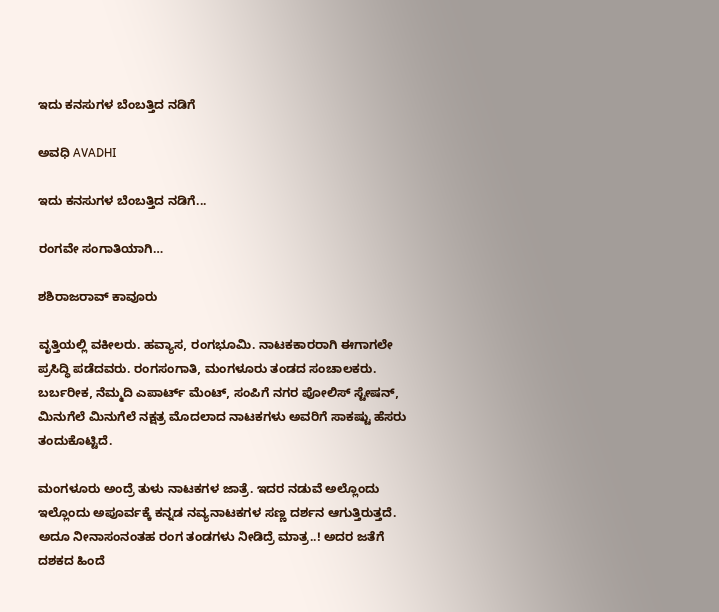ಇದು ಕನಸುಗಳ ಬೆಂಬತ್ತಿದ ನಡಿಗೆ‍

ಅವಧಿ AVADHI

ಇದು ಕನಸುಗಳ ಬೆಂಬತ್ತಿದ ನಡಿಗೆ...

ರಂಗವೇ ಸಂಗಾತಿಯಾಗಿ…

ಶಶಿರಾಜರಾವ್ ಕಾವೂರು

ವೃತ್ತಿಯಲ್ಲಿ ವಕೀಲರು. ಹವ್ಯಾಸ, ರಂಗಭೂಮಿ. ನಾಟಕಕಾರರಾಗಿ ಈಗಾಗಲೇ ಪ್ರಸಿದ್ಧಿ ಪಡೆದವರು. ರಂಗಸಂಗಾತಿ, ಮಂಗಳೂರು ತಂಡದ ಸಂಚಾಲಕರು. ಬರ್ಬರೀಕ, ನೆಮ್ಮದಿ ಎಪಾರ್ಟ್ ಮೆಂಟ್, ಸಂಪಿಗೆ ನಗರ ಪೋಲಿಸ್ ಸ್ಟೇಷನ್, ಮಿನುಗೆಲೆ ಮಿನುಗೆಲೆ ನಕ್ಷತ್ರ ಮೊದಲಾದ ನಾಟಕಗಳು ಅವರಿಗೆ ಸಾಕಷ್ಟು ಹೆಸರು ತಂದುಕೊಟ್ಟಿದೆ.

ಮಂಗಳೂರು ಅಂದ್ರೆ ತುಳು ನಾಟಕಗಳ ಜಾತ್ರೆ. ಇದರ ನಡುವೆ ಅಲ್ಲೊಂದು ಇಲ್ಲೊಂದು ಅಪೂರ್ವಕ್ಕೆ ಕನ್ನಡ ನವ್ಯನಾಟಕಗಳ ಸಣ್ಣ ದರ್ಶನ ಆಗುತ್ತಿರುತ್ತದೆ. ಅದೂ ನೀನಾಸಂನಂತಹ ರಂಗ ತಂಡಗಳು ನೀಡಿದ್ರೆ ಮಾತ್ರ..! ಅದರ ಜತೆಗೆ ದಶಕದ ಹಿಂದೆ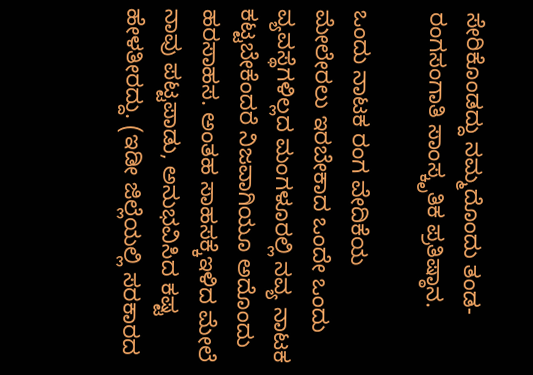ಸೇರಿಕೊಂಡದ್ದು ನಮ್ಮದೊಂದು ತಂಡ-ರಂಗಸಂಗಾತಿ ಸಾಂಸ್ಕೃತಿಕ ಪ್ರತಿಷ್ಠಾನ.

ಒಂದು ನಾಟಕ ರಂಗ ವೇದಿಕೆಯ ಮೇಲೇರಲು ಇರಬೇಕಾದ ಒಂದೇ ಒಂದು ವ್ಯವಸ್ಥೆಗಳಿಲ್ಲದ ಮಂಗಳೂರಲ್ಲಿ ನವ್ಯ ನಾಟಕ ಕಟ್ಟಬೇಕೆಂದರೆ ನಿಜವಾಗಿಯೂ ಅದೊಂದು ಹರಸಾಹಸ. ಅಂತಹ ಸಾಹಸಕ್ಕೆಇಳಿದ ಮೇಲೆ ನಾವು ಪಟ್ಟಪಾಡು, ಅನುಭವಿಸಿದ ಕಷ್ಟ ಹೇಳತೀರದ್ದು. (ಇಡೀ ಜಿಲ್ಲೆಯಲ್ಲಿ ಸರಕಾರದ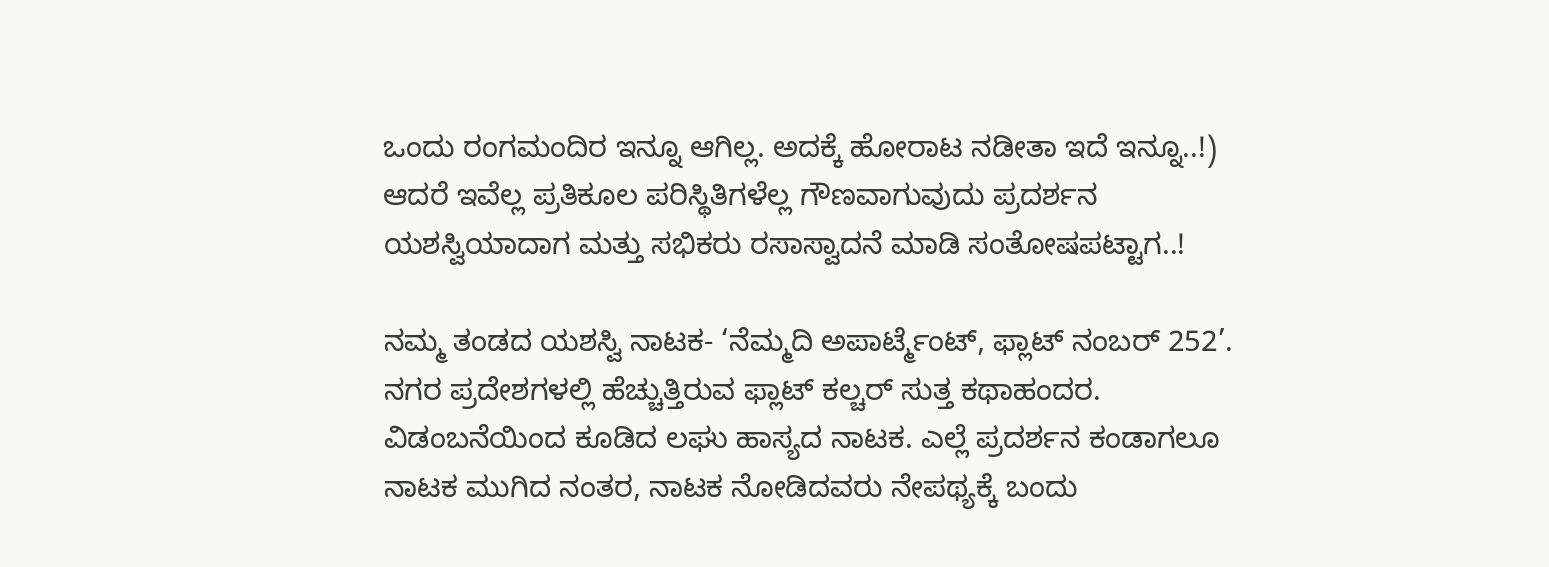ಒಂದು ರಂಗಮಂದಿರ ಇನ್ನೂ ಆಗಿಲ್ಲ. ಅದಕ್ಕೆ ಹೋರಾಟ ನಡೀತಾ ಇದೆ ಇನ್ನೂ..!) ಆದರೆ ಇವೆಲ್ಲ ಪ್ರತಿಕೂಲ ಪರಿಸ್ಥಿತಿಗಳೆಲ್ಲ ಗೌಣವಾಗುವುದು ಪ್ರದರ್ಶನ ಯಶಸ್ವಿಯಾದಾಗ ಮತ್ತು ಸಭಿಕರು ರಸಾಸ್ವಾದನೆ ಮಾಡಿ ಸಂತೋಷಪಟ್ಟಾಗ..!

ನಮ್ಮ ತಂಡದ ಯಶಸ್ವಿ ನಾಟಕ- ‘ನೆಮ್ಮದಿ ಅಪಾರ್ಟ್ಮೆಂಟ್, ಫ್ಲಾಟ್ ನಂಬರ್ 252’. ನಗರ ಪ್ರದೇಶಗಳಲ್ಲಿ ಹೆಚ್ಚುತ್ತಿರುವ ಫ್ಲಾಟ್ ಕಲ್ಚರ್ ಸುತ್ತ ಕಥಾಹಂದರ. ವಿಡಂಬನೆಯಿಂದ ಕೂಡಿದ ಲಘು ಹಾಸ್ಯದ ನಾಟಕ. ಎಲ್ಲೆ ಪ್ರದರ್ಶನ ಕಂಡಾಗಲೂ ನಾಟಕ ಮುಗಿದ ನಂತರ, ನಾಟಕ ನೋಡಿದವರು ನೇಪಥ್ಯಕ್ಕೆ ಬಂದು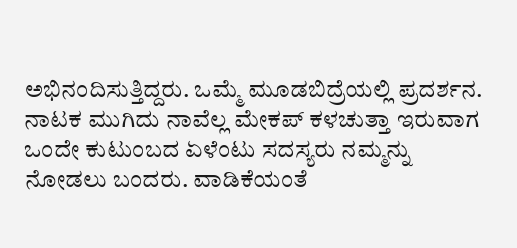ಅಭಿನಂದಿಸುತ್ತಿದ್ದರು. ಒಮ್ಮೆ ಮೂಡಬಿದ್ರೆಯಲ್ಲಿ ಪ್ರದರ್ಶನ. ನಾಟಕ ಮುಗಿದು ನಾವೆಲ್ಲ ಮೇಕಪ್ ಕಳಚುತ್ತಾ ಇರುವಾಗ ಒಂದೇ ಕುಟುಂಬದ ಏಳೆಂಟು ಸದಸ್ಯರು ನಮ್ಮನ್ನು ನೋಡಲು ಬಂದರು. ವಾಡಿಕೆಯಂತೆ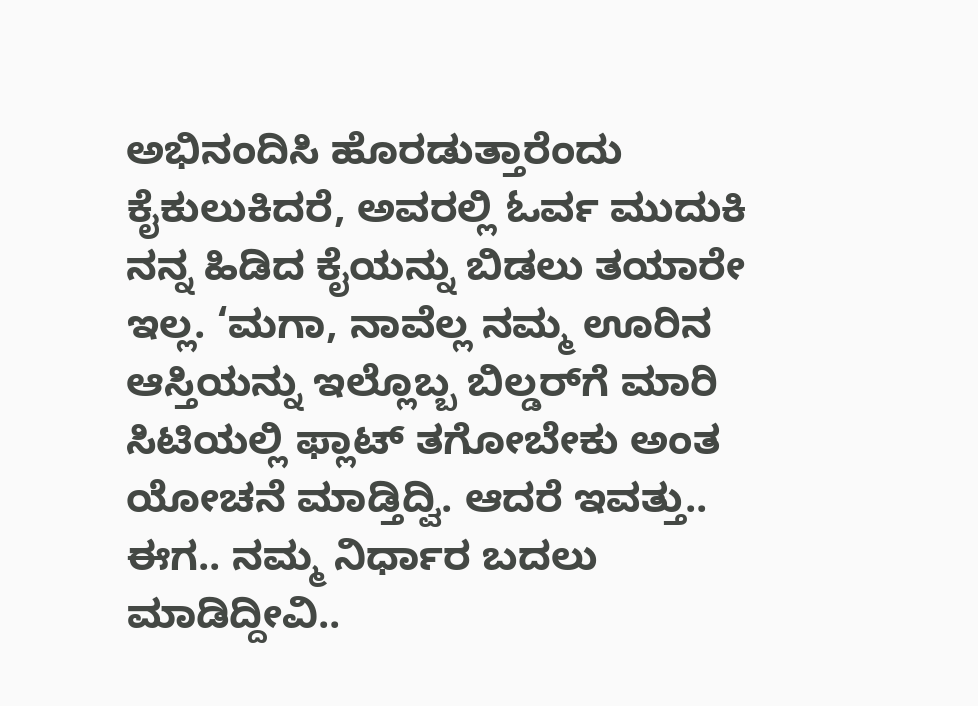ಅಭಿನಂದಿಸಿ ಹೊರಡುತ್ತಾರೆಂದು ಕೈಕುಲುಕಿದರೆ, ಅವರಲ್ಲಿ ಓರ್ವ ಮುದುಕಿ ನನ್ನ ಹಿಡಿದ ಕೈಯನ್ನು ಬಿಡಲು ತಯಾರೇ ಇಲ್ಲ. ‘ಮಗಾ, ನಾವೆಲ್ಲ ನಮ್ಮ ಊರಿನ ಆಸ್ತಿಯನ್ನು ಇಲ್ಲೊಬ್ಬ ಬಿಲ್ಡರ್‌ಗೆ ಮಾರಿ ಸಿಟಿಯಲ್ಲಿ ಫ್ಲಾಟ್ ತಗೋಬೇಕು ಅಂತ ಯೋಚನೆ ಮಾಡ್ತಿದ್ವಿ. ಆದರೆ ಇವತ್ತು.. ಈಗ.. ನಮ್ಮ ನಿರ್ಧಾರ ಬದಲು ಮಾಡಿದ್ದೀವಿ..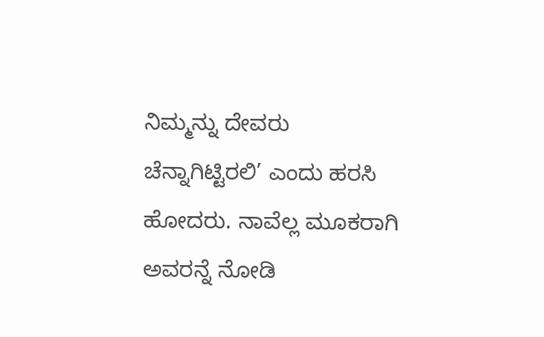ನಿಮ್ಮನ್ನು ದೇವರು ಚೆನ್ನಾಗಿಟ್ಟಿರಲಿ’ ಎಂದು ಹರಸಿ ಹೋದರು. ನಾವೆಲ್ಲ ಮೂಕರಾಗಿ ಅವರನ್ನೆ ನೋಡಿ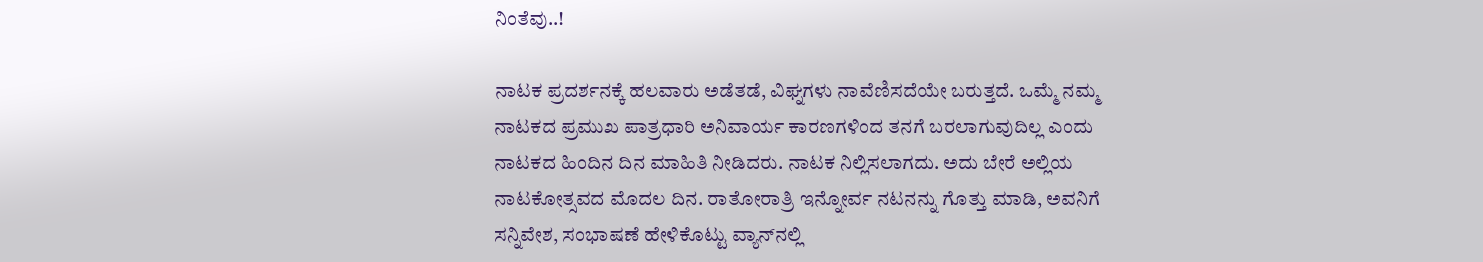ನಿಂತೆವು..!

ನಾಟಕ ಪ್ರದರ್ಶನಕ್ಕೆ ಹಲವಾರು ಅಡೆತಡೆ, ವಿಘ್ನಗಳು ನಾವೆಣಿಸದೆಯೇ ಬರುತ್ತದೆ. ಒಮ್ಮೆ ನಮ್ಮ ನಾಟಕದ ಪ್ರಮುಖ ಪಾತ್ರಧಾರಿ ಅನಿವಾರ್ಯ ಕಾರಣಗಳಿಂದ ತನಗೆ ಬರಲಾಗುವುದಿಲ್ಲ ಎಂದು ನಾಟಕದ ಹಿಂದಿನ ದಿನ ಮಾಹಿತಿ ನೀಡಿದರು. ನಾಟಕ ನಿಲ್ಲಿಸಲಾಗದು. ಅದು ಬೇರೆ ಅಲ್ಲಿಯ ನಾಟಕೋತ್ಸವದ ಮೊದಲ ದಿನ. ರಾತೋರಾತ್ರಿ ಇ‌ನ್ನೋರ್ವ ನಟನನ್ನು ಗೊತ್ತು ಮಾಡಿ, ಅವನಿಗೆ ಸನ್ನಿವೇಶ, ಸಂಭಾಷಣೆ ಹೇಳಿಕೊಟ್ಟು ವ್ಯಾನ್‌ನಲ್ಲಿ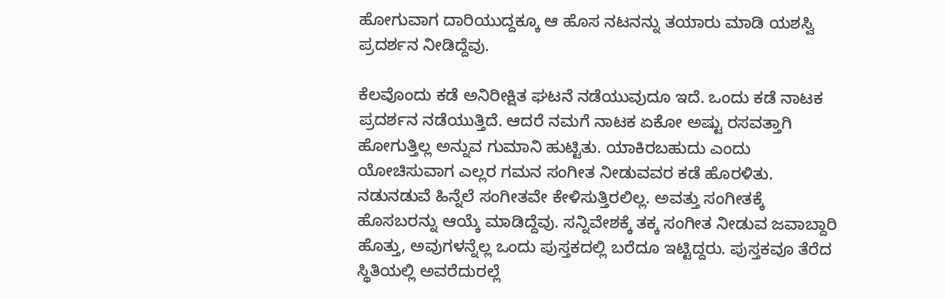ಹೋಗುವಾಗ ದಾರಿಯುದ್ದಕ್ಕೂ ಆ ಹೊಸ ನಟನನ್ನು ತಯಾರು ಮಾಡಿ ಯಶಸ್ವಿ ಪ್ರದರ್ಶನ ನೀಡಿದ್ದೆವು.

ಕೆಲವೊಂದು ಕಡೆ ಅನಿರೀಕ್ಷಿತ ಘಟನೆ ನಡೆಯುವುದೂ ಇದೆ. ಒಂದು ಕಡೆ ನಾಟಕ ಪ್ರದರ್ಶನ ನಡೆಯುತ್ತಿದೆ. ಆದರೆ ನಮಗೆ ನಾಟಕ ಏಕೋ ಅಷ್ಟು ರಸವತ್ತಾಗಿ ಹೋಗುತ್ತಿಲ್ಲ ಅನ್ನುವ ಗುಮಾನಿ ಹುಟ್ಟಿತು. ಯಾಕಿರಬಹುದು ಎಂದು ಯೋಚಿಸುವಾಗ ಎಲ್ಲರ ಗಮನ ಸಂಗೀತ ನೀಡುವವರ ಕಡೆ ಹೊರಳಿತು. ನಡುನಡುವೆ ಹಿನ್ನೆಲೆ ಸಂಗೀತವೇ ಕೇಳಿಸುತ್ತಿರಲಿಲ್ಲ. ಅವತ್ತು ಸಂಗೀತಕ್ಕೆ ಹೊಸಬರನ್ನು ಆಯ್ಕೆ ಮಾಡಿದ್ದೆವು. ಸನ್ನಿವೇಶಕ್ಕೆ ತಕ್ಕ ಸಂಗೀತ ನೀಡುವ ಜವಾಬ್ದಾರಿ ಹೊತ್ತು, ಅವುಗಳನ್ನೆಲ್ಲ ಒಂದು ಪುಸ್ತಕದಲ್ಲಿ ಬರೆದೂ ಇಟ್ಟಿದ್ದರು. ಪುಸ್ತಕವೂ ತೆರೆದ ಸ್ಥಿತಿಯಲ್ಲಿ ಅವರೆದುರಲ್ಲೆ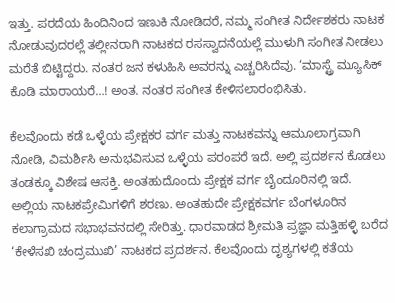ಇತ್ತು. ಪರದೆಯ ಹಿಂದಿನಿಂದ ಇಣುಕಿ ನೋಡಿದರೆ, ನಮ್ಮ ಸಂಗೀತ ನಿರ್ದೇಶಕರು ನಾಟಕ ನೋಡುವುದರಲ್ಲೆ ತಲ್ಲೀನರಾಗಿ ನಾಟಕದ ರಸಸ್ವಾದನೆಯಲ್ಲೆ ಮುಳುಗಿ ಸಂಗೀತ ನೀಡಲು ಮರೆತೆ ಬಿಟ್ಟಿದ್ದರು. ನಂತರ ಜನ ಕಳುಹಿಸಿ ಅವರನ್ನು ಎಚ್ಚರಿಸಿದೆವು. ‘ಮಾಸ್ಟ್ರೆ ಮ್ಯೂಸಿಕ್ ಕೊಡಿ ಮಾರಾಯರೆ…! ಅಂತ. ನಂತರ ಸಂಗೀತ ಕೇಳಿಸಲಾರಂಭಿಸಿತು.

ಕೆಲವೊಂದು ಕಡೆ ಒಳ್ಳೆಯ ಪ್ರೇಕ್ಷಕರ ವರ್ಗ ಮತ್ತು ನಾಟಕವನ್ನು ಆಮೂಲಾಗ್ರವಾಗಿ ನೋಡಿ, ವಿಮರ್ಶಿಸಿ ಅನುಭವಿಸುವ ಒಳ್ಳೆಯ ಪರಂಪರೆ ಇದೆ. ಅಲ್ಲಿ ಪ್ರದರ್ಶನ ಕೊಡಲು ತಂಡಕ್ಕೂ ವಿಶೇಷ ಆಸಕ್ತಿ. ಅಂತಹುದೊಂದು ಪ್ರೇಕ್ಷಕ ವರ್ಗ ಬೈಂದೂರಿನಲ್ಲಿ ಇದೆ. ಅಲ್ಲಿಯ ನಾಟಕಪ್ರೇಮಿಗಳಿಗೆ ಶರಣು. ಅಂತಹುದೇ ಪ್ರೇಕ್ಷಕವರ್ಗ ಬೆಂಗಳೂರಿನ ಕಲಾಗ್ರಾಮದ ಸಭಾಭವನದಲ್ಲಿ ಸೇರಿತ್ತು. ಧಾರವಾಡದ ಶ್ರೀಮತಿ ಪ್ರಜ್ಞಾ ಮತ್ತಿಹಳ್ಳಿ ಬರೆದ ‘ಕೇಳೆಸಖಿ ಚಂದ್ರಮುಖಿ’ ನಾಟಕದ ಪ್ರದರ್ಶನ. ಕೆಲವೊಂದು ದೃಶ್ಯಗಳಲ್ಲಿ ಕತೆಯ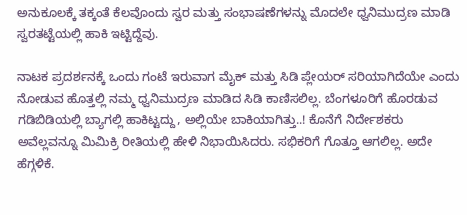ಅನುಕೂಲಕ್ಕೆ ತಕ್ಕಂತೆ ಕೆಲವೊಂದು ಸ್ವರ ಮತ್ತು ಸಂಭಾಷಣೆಗಳನ್ನು ಮೊದಲೇ ಧ್ವನಿಮುದ್ರಣ ಮಾಡಿ ಸ್ವರತಟ್ಟೆಯಲ್ಲಿ ಹಾಕಿ ಇಟ್ಟಿದ್ದೆವು.

ನಾಟಕ ಪ್ರದರ್ಶನಕ್ಕೆ ಒಂದು ಗಂಟೆ ಇರುವಾಗ ಮೈಕ್ ಮತ್ತು ಸಿಡಿ ಪ್ಲೇಯರ್ ಸರಿಯಾಗಿದೆಯೇ ಎಂದು ನೋಡುವ ಹೊತ್ತಲ್ಲಿ ನಮ್ಮ ಧ್ವನಿಮುದ್ರಣ ಮಾಡಿದ ಸಿಡಿ ಕಾಣಿಸಲಿಲ್ಲ. ಬೆಂಗಳೂರಿಗೆ ಹೊರಡುವ ಗಡಿಬಿಡಿಯಲ್ಲಿ ಬ್ಯಾಗಲ್ಲಿ ಹಾಕಿಟ್ಟದ್ದು, ಅಲ್ಲಿಯೇ ಬಾಕಿಯಾಗಿತ್ತು..! ಕೊನೆಗೆ ನಿರ್ದೇಶಕರು ಅವೆಲ್ಲವನ್ನೂ ಮಿಮಿಕ್ರಿ ರೀತಿಯಲ್ಲಿ ಹೇಳಿ ನಿಭಾಯಿಸಿದರು. ಸಭಿಕರಿಗೆ ಗೊತ್ತೂ ಆಗಲಿಲ್ಲ. ಅದೇ ಹೆಗ್ಗಳಿಕೆ.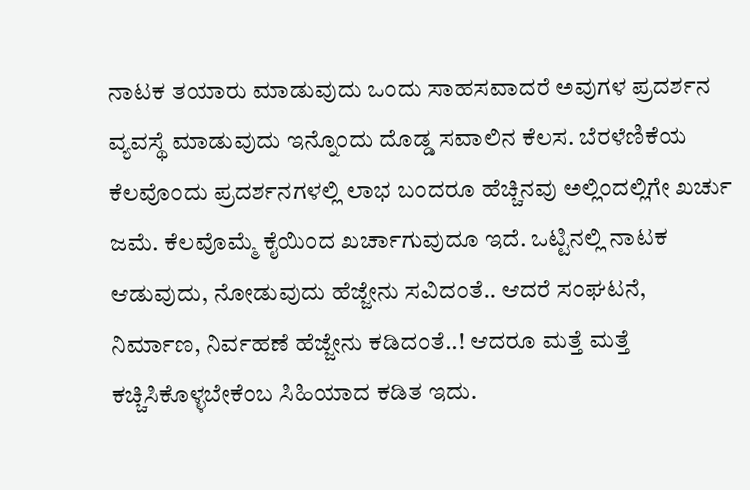ನಾಟಕ ತಯಾರು ಮಾಡುವುದು ಒಂದು ಸಾಹಸವಾದರೆ ಅವುಗಳ ಪ್ರದರ್ಶನ ವ್ಯವಸ್ಥೆ ಮಾಡುವುದು ಇನ್ನೊಂದು ದೊಡ್ಡ ಸವಾಲಿನ ಕೆಲಸ. ಬೆರಳೆಣಿಕೆಯ ಕೆಲವೊಂದು ಪ್ರದರ್ಶನಗಳಲ್ಲಿ ಲಾಭ ಬಂದರೂ ಹೆಚ್ಚಿನವು ಅಲ್ಲಿಂದಲ್ಲಿಗೇ ಖರ್ಚು ಜಮೆ. ಕೆಲವೊಮ್ಮೆ ಕೈಯಿಂದ ಖರ್ಚಾಗುವುದೂ ಇದೆ. ಒಟ್ಟಿನಲ್ಲಿ ನಾಟಕ ಆಡುವುದು, ನೋಡುವುದು ಹೆಜ್ಜೇನು ಸವಿದಂತೆ.. ಆದರೆ ಸಂಘಟನೆ, ನಿರ್ಮಾಣ, ನಿರ್ವಹಣೆ ಹೆಜ್ಜೇನು ಕಡಿದಂತೆ..! ಆದರೂ ಮತ್ತೆ ಮತ್ತೆ ಕಚ್ಚಿಸಿಕೊಳ್ಳಬೇಕೆಂಬ ಸಿಹಿಯಾದ ಕಡಿತ ಇದು.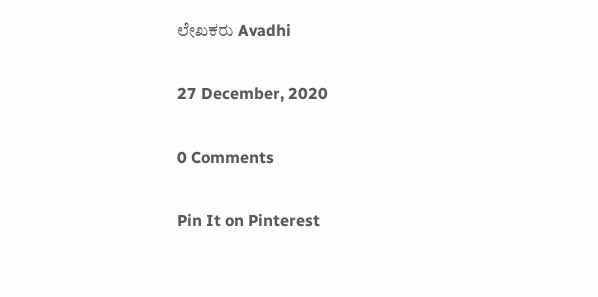ಲೇಖಕರು Avadhi

27 December, 2020

0 Comments

Pin It on Pinterest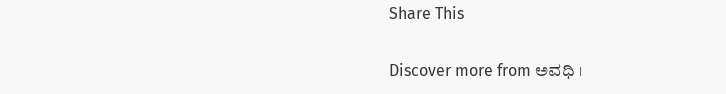Share This

Discover more from ಅವಧಿ ।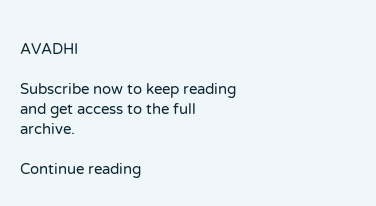AVADHI

Subscribe now to keep reading and get access to the full archive.

Continue reading